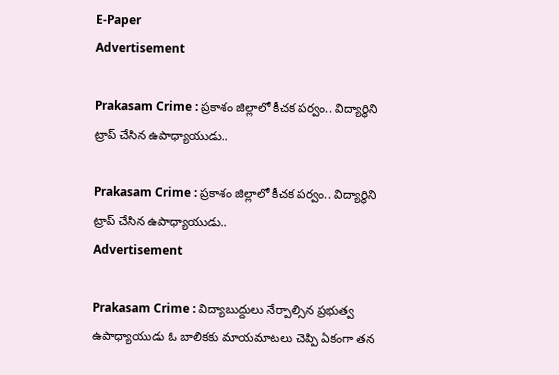E-Paper
Advertisement

Prakasam Crime : ప్రకాశం జిల్లాలో కీచక పర్వం.. విద్యార్థిని ట్రాప్ చేసిన ఉపాధ్యాయుడు..

Prakasam Crime : ప్రకాశం జిల్లాలో కీచక పర్వం.. విద్యార్థిని ట్రాప్ చేసిన ఉపాధ్యాయుడు..
Advertisement

Prakasam Crime : విద్యాబుద్దులు నేర్పాల్సిన ప్రభుత్వ ఉపాధ్యాయుడు ఓ బాలికకు మాయమాటలు చెప్పి ఏకంగా తన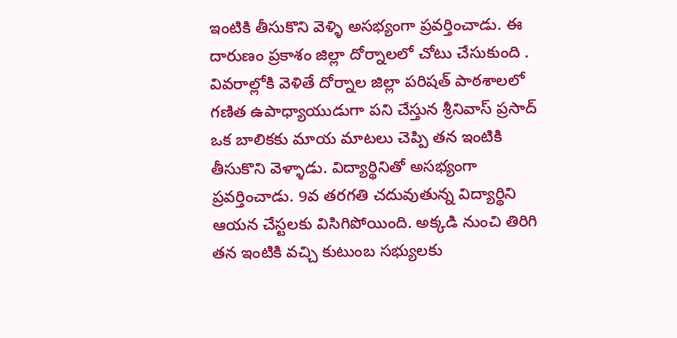ఇంటికి తీసుకొని వెళ్ళి అసభ్యంగా ప్రవర్తించాడు. ఈ దారుణం ప్రకాశం జిల్లా దోర్నాలలో చోటు చేసుకుంది . వివరాల్లోకి వెళితే దోర్నాల జిల్లా పరిషత్ పాఠశాలలో గణిత ఉపాధ్యాయుడుగా పని చేస్తున శ్రీనివాస్ ప్రసాద్ ఒక బాలికకు మాయ మాటలు చెప్పి తన ఇంటికి తీసుకొని వెళ్ళాడు. విద్యార్థినితో అసభ్యంగా ప్రవర్తించాడు. 9వ తరగతి చదువుతున్న విద్యార్థిని ఆయన చేస్టలకు విసిగిపోయింది. అక్కడి నుంచి తిరిగి తన ఇంటికి వచ్చి కుటుంబ సభ్యులకు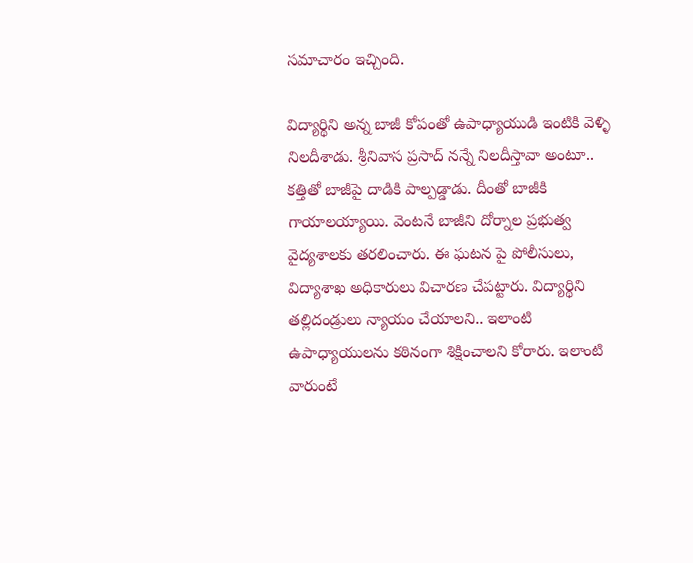సమాచారం ఇచ్చింది.

విద్యార్థిని అన్న బాజీ కోపంతో ఉపాధ్యాయుడి ఇంటికి వెళ్ళి నిలదీశాడు. శ్రీనివాస ప్రసాద్ నన్నే నిలదీస్తావా అంటూ.. కత్తితో బాజీపై దాడికి పాల్పడ్డాడు. దీంతో బాజీకి గాయాలయ్యాయి. వెంటనే బాజీని దోర్నాల ప్రభుత్వ వైద్యశాలకు తరలించారు. ఈ ఘటన పై పోలీసులు, విద్యాశాఖ అధికారులు విచారణ చేపట్టారు. విద్యార్థిని తల్లిదండ్రులు న్యాయం చేయాలని.. ఇలాంటి ఉపాధ్యాయులను కఠినంగా శిక్షించాలని కోరారు. ఇలాంటి వారుంటే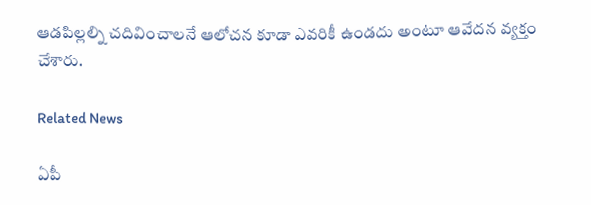ఆడపిల్లల్ని చదివించాలనే ఆలోచన కూడా ఎవరికీ ఉండదు అంటూ ఆవేదన వ్యక్తం చేశారు.

Related News

ఏపీ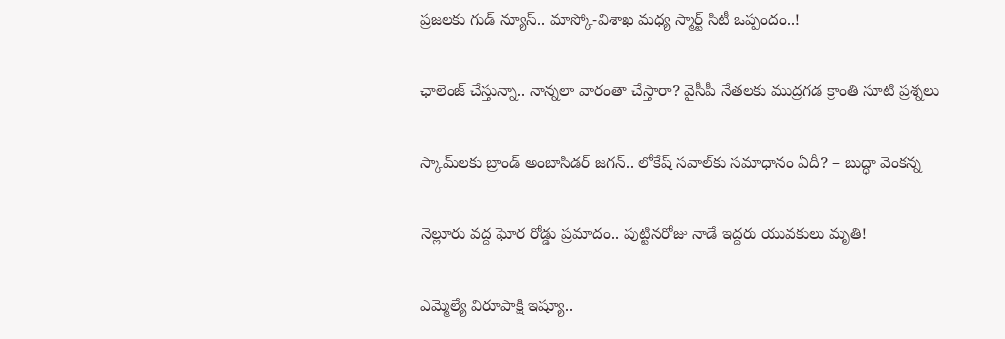ప్రజలకు గుడ్ న్యూస్.. మాస్కో-విశాఖ మధ్య స్మార్ట్ సిటీ ఒప్పందం..!

ఛాలెంజ్ చేస్తున్నా.. నాన్నలా వారంతా చేస్తారా? వైసీపీ నేతలకు ముద్రగడ క్రాంతి సూటి ప్రశ్నలు

స్కామ్‌లకు బ్రాండ్ అంబాసిడర్ జగన్.. లోకేష్ సవాల్‌కు సమాధానం ఏదీ? – బుద్ధా వెంకన్న

నెల్లూరు వద్ద ఘోర రోడ్డు ప్రమాదం.. పుట్టినరోజు నాడే ఇద్దరు యువకులు మృతి!

ఎమ్మెల్యే విరూపాక్షి ఇష్యూ..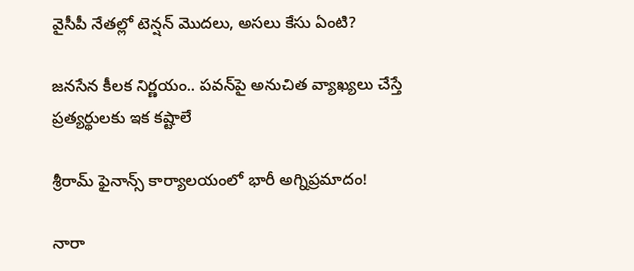వైసీపీ నేతల్లో టెన్షన్ మొదలు, అసలు కేసు ఏంటి?

జనసేన కీలక నిర్ణయం.. పవన్‌పై అనుచిత వ్యాఖ్యలు చేస్తే ప్రత్యర్థులకు ఇక కష్టాలే

శ్రీరామ్ ఫైనాన్స్ కార్యాలయంలో భారీ అగ్నిప్రమాదం!

నారా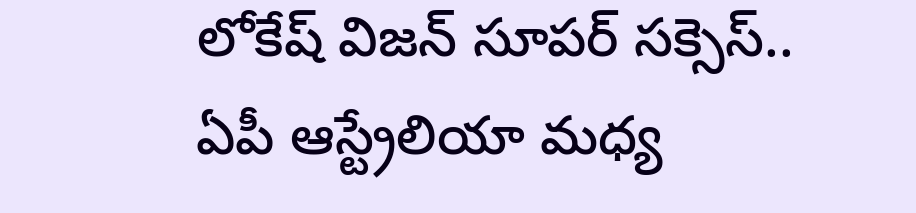లోకేష్ విజన్ సూపర్ సక్సెస్.. ఏపీ ఆస్ట్రేలియా మధ్య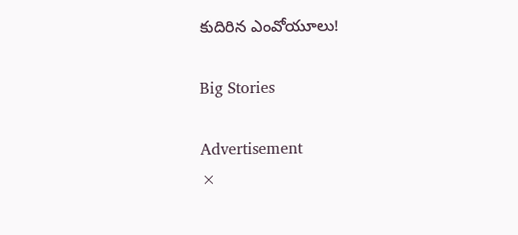కుదిరిన ఎంవోయూలు!

Big Stories

Advertisement
×